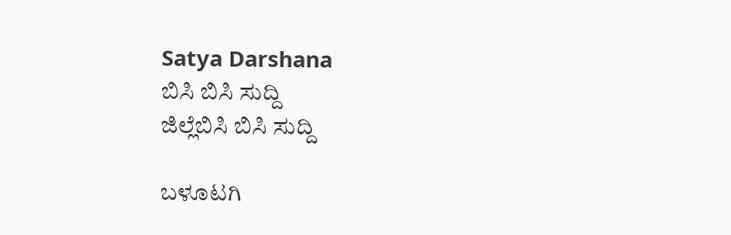Satya Darshana
ಬಿಸಿ ಬಿಸಿ ಸುದ್ದಿ
ಜಿಲ್ಲೆಬಿಸಿ ಬಿಸಿ ಸುದ್ದಿ

ಬಳೂಟಗಿ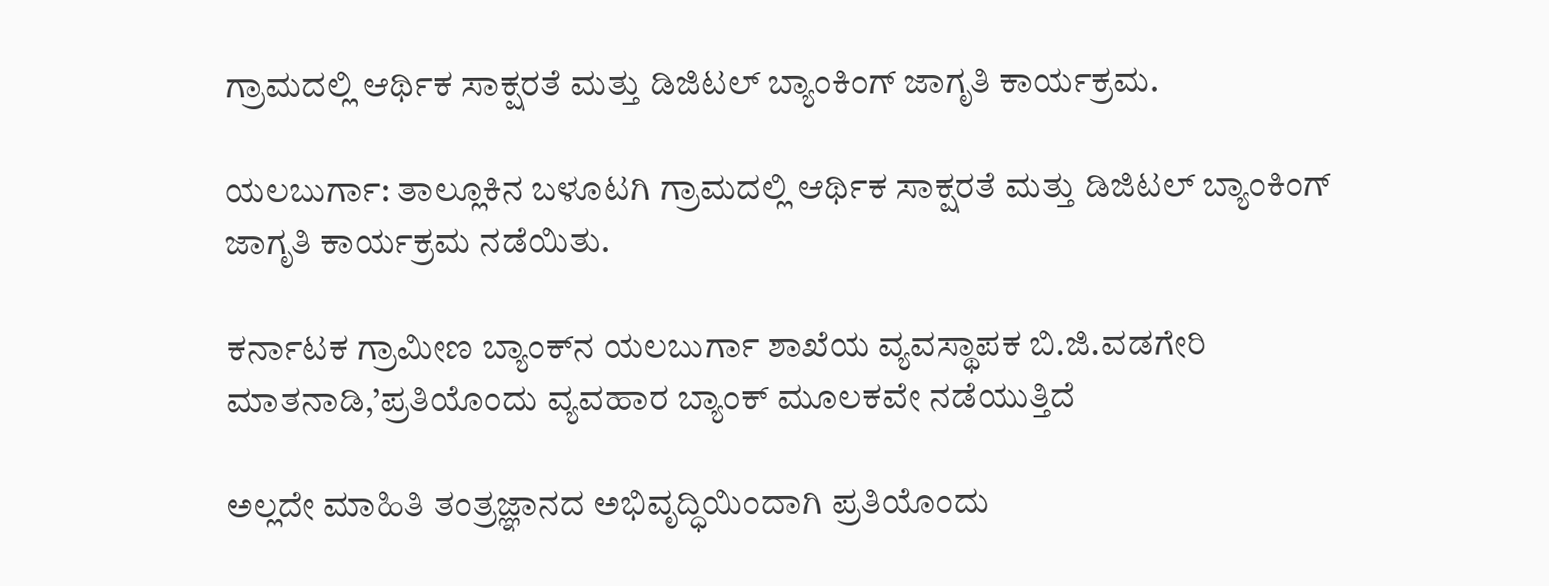ಗ್ರಾಮದಲ್ಲಿ ಆರ್ಥಿಕ ಸಾಕ್ಷರತೆ ಮತ್ತು ಡಿಜಿಟಲ್ ಬ್ಯಾಂಕಿಂಗ್ ಜಾಗೃತಿ ಕಾರ್ಯಕ್ರಮ.

ಯಲಬುರ್ಗಾ: ತಾಲ್ಲೂಕಿನ ಬಳೂಟಗಿ ಗ್ರಾಮದಲ್ಲಿ ಆರ್ಥಿಕ ಸಾಕ್ಷರತೆ ಮತ್ತು ಡಿಜಿಟಲ್ ಬ್ಯಾಂಕಿಂಗ್ ಜಾಗೃತಿ ಕಾರ್ಯಕ್ರಮ ನಡೆಯಿತು.

ಕರ್ನಾಟಕ ಗ್ರಾಮೀಣ ಬ್ಯಾಂಕ್‌ನ ಯಲಬುರ್ಗಾ ಶಾಖೆಯ ವ್ಯವಸ್ಥಾಪಕ ಬಿ.ಜಿ.ವಡಗೇರಿ ಮಾತನಾಡಿ,’ಪ್ರತಿಯೊಂದು ವ್ಯವಹಾರ ಬ್ಯಾಂಕ್‌ ಮೂಲಕವೇ ನಡೆಯುತ್ತಿದೆ

ಅಲ್ಲದೇ ಮಾಹಿತಿ ತಂತ್ರಜ್ಞಾನದ ಅಭಿವೃದ್ಧಿಯಿಂದಾಗಿ ಪ್ರತಿಯೊಂದು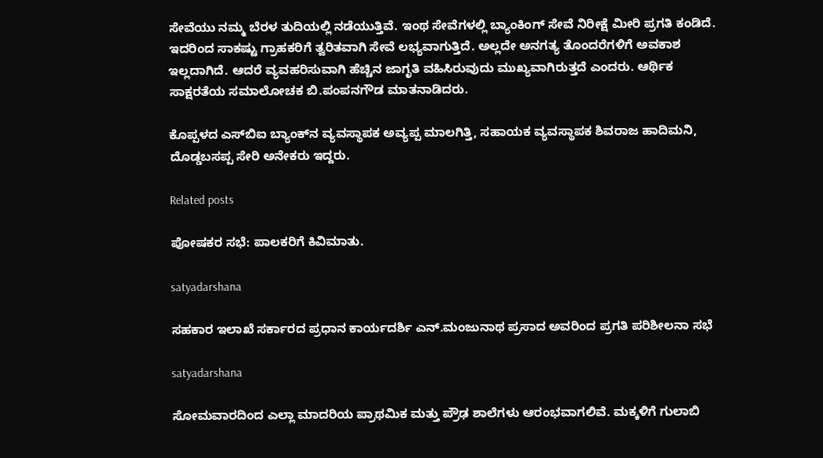ಸೇವೆಯು ನಮ್ಮ ಬೆರಳ ತುದಿಯಲ್ಲಿ ನಡೆಯುತ್ತಿವೆ. ಇಂಥ ಸೇವೆಗಳಲ್ಲಿ ಬ್ಯಾಂಕಿಂಗ್ ಸೇವೆ ನಿರೀಕ್ಷೆ ಮೀರಿ ಪ್ರಗತಿ ಕಂಡಿದೆ. ಇದರಿಂದ ಸಾಕಷ್ಟು ಗ್ರಾಹಕರಿಗೆ ತ್ವರಿತವಾಗಿ ಸೇವೆ ಲಭ್ಯವಾಗುತ್ತಿದೆ. ಅಲ್ಲದೇ ಅನಗತ್ಯ ತೊಂದರೆಗಳಿಗೆ ಅವಕಾಶ ಇಲ್ಲದಾಗಿದೆ. ಆದರೆ ವ್ಯವಹರಿಸುವಾಗಿ ಹೆಚ್ಚಿನ ಜಾಗೃತಿ ವಹಿಸಿರುವುದು ಮುಖ್ಯವಾಗಿರುತ್ತದೆ ಎಂದರು. ಆರ್ಥಿಕ ಸಾಕ್ಷರತೆಯ ಸಮಾಲೋಚಕ ಬಿ.ಪಂಪನಗೌಡ ಮಾತನಾಡಿದರು.

ಕೊಪ್ಪಳದ ಎಸ್‍ಬಿಐ ಬ್ಯಾಂಕ್‌ನ ವ್ಯವಸ್ಥಾಪಕ ಅವ್ಯಪ್ಪ ಮಾಲಗಿತ್ತಿ, ಸಹಾಯಕ ವ್ಯವಸ್ಥಾಪಕ ಶಿವರಾಜ ಹಾದಿಮನಿ, ದೊಡ್ಡಬಸಪ್ಪ ಸೇರಿ ಅನೇಕರು ಇದ್ದರು.

Related posts

ಪೋಷಕರ ಸಭೆ: ಪಾಲಕರಿಗೆ ಕಿವಿಮಾತು.

satyadarshana

ಸಹಕಾರ ಇಲಾಖೆ ಸರ್ಕಾರದ ಪ್ರಧಾನ ಕಾರ್ಯದರ್ಶಿ ಎನ್.ಮಂಜುನಾಥ ಪ್ರಸಾದ ಅವರಿಂದ ಪ್ರಗತಿ ಪರಿಶೀಲನಾ ಸಭೆ

satyadarshana

ಸೋಮವಾರದಿಂದ ಎಲ್ಲಾ ಮಾದರಿಯ ಪ್ರಾಥಮಿಕ ಮತ್ತು ಪ್ರೌಢ ಶಾಲೆಗಳು ಆರಂಭವಾಗಲಿವೆ. ಮಕ್ಕಳಿಗೆ ಗುಲಾಬಿ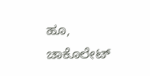ಹೂ, ಚಾಕೊಲೇಟ್‌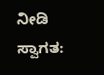ನೀಡಿ ಸ್ವಾಗತ: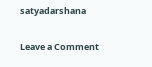satyadarshana

Leave a Comment